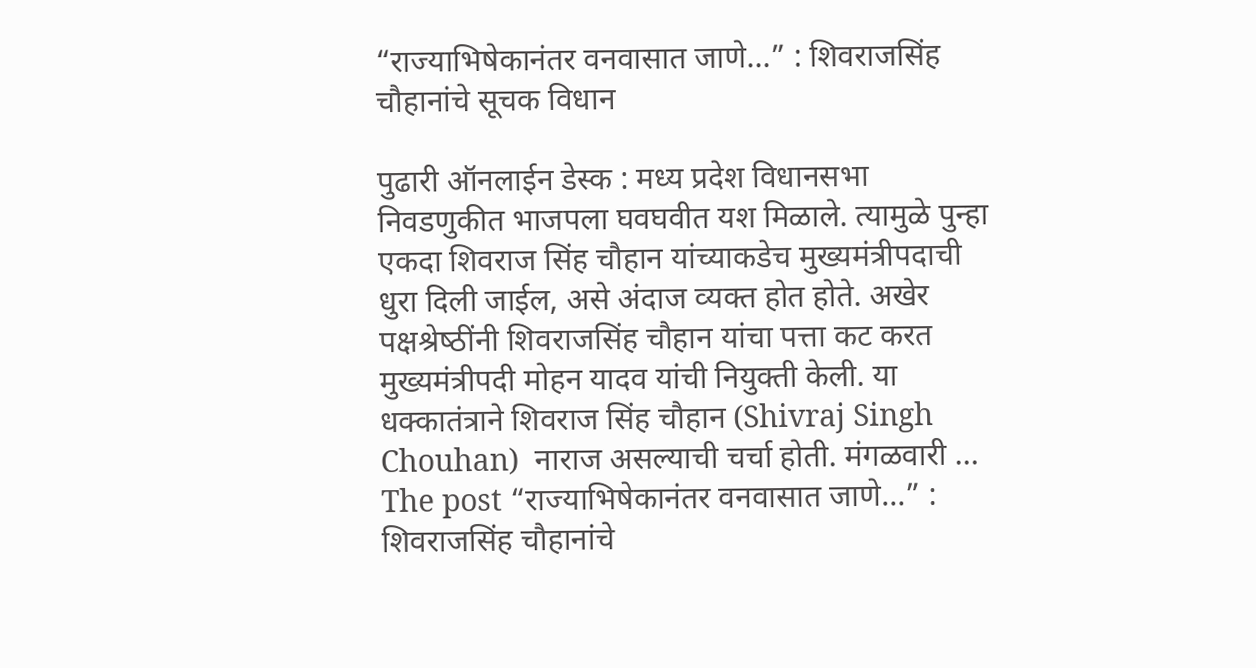“राज्याभिषेकानंतर वनवासात जाणे…” : शिवराजसिंह चौहानांचे सूचक विधान

पुढारी ऑनलाईन डेस्‍क : मध्‍य प्रदेश विधानसभा निवडणुकीत भाजपला घवघवीत यश मिळाले. त्‍यामुळे पुन्‍हा एकदा शिवराज सिंह चौहान यांच्‍याकडेच मुख्‍यमंत्रीपदाची धुरा दिली जाईल, असे अंदाज व्‍यक्‍त होत होते. अखेर पक्षश्रेष्‍ठींनी शिवराजसिंह चौहान यांचा पत्ता कट करत मुख्‍यमंत्रीपदी मोहन यादव यांची नियुक्‍ती केली. या धक्‍कातंत्राने शिवराज सिंह चौहान (Shivraj Singh Chouhan)  नाराज असल्‍याची चर्चा होती. मंगळवारी … The post “राज्याभिषेकानंतर वनवासात जाणे…” : शिवराजसिंह चौहानांचे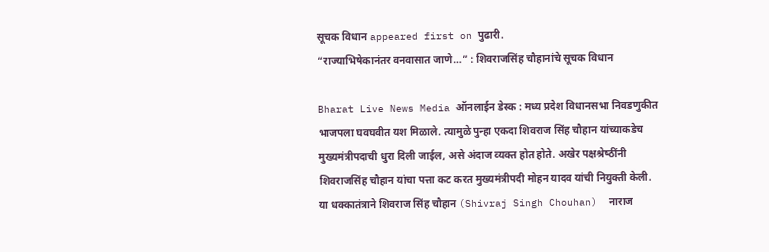सूचक विधान appeared first on पुढारी.
“राज्याभिषेकानंतर वनवासात जाणे…” : शिवराजसिंह चौहानांचे सूचक विधान

Bharat Live News Media ऑनलाईन डेस्‍क : मध्‍य प्रदेश विधानसभा निवडणुकीत भाजपला घवघवीत यश मिळाले. त्‍यामुळे पुन्‍हा एकदा शिवराज सिंह चौहान यांच्‍याकडेच मुख्‍यमंत्रीपदाची धुरा दिली जाईल, असे अंदाज व्‍यक्‍त होत होते. अखेर पक्षश्रेष्‍ठींनी शिवराजसिंह चौहान यांचा पत्ता कट करत मुख्‍यमंत्रीपदी मोहन यादव यांची नियुक्‍ती केली. या धक्‍कातंत्राने शिवराज सिंह चौहान (Shivraj Singh Chouhan)  नाराज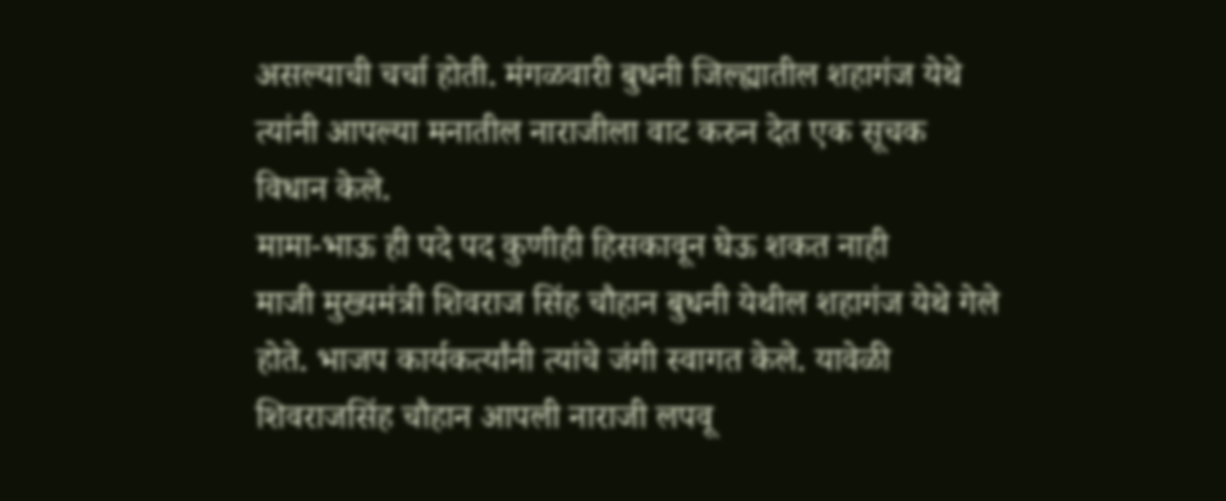असल्‍याची चर्चा होती. मंगळवारी बुधनी जिल्‍ह्यातील शहागंज येथे त्‍यांनी आपल्‍या मनातील नाराजीला वाट करुन देत एक सूचक विधान केले.
मामा-भाऊ ही पदे पद कुणीही हिसकावून घेऊ शकत नाही
माजी मुख्यमंत्री शिवराज सिंह चौहान बुधनी येथील शहागंज येथे गेले होते. भाजप कार्यकर्त्यांनी त्यांचे जंगी स्वागत केले. यावेळी शिवराजसिंह चौहान आपली नाराजी लपवू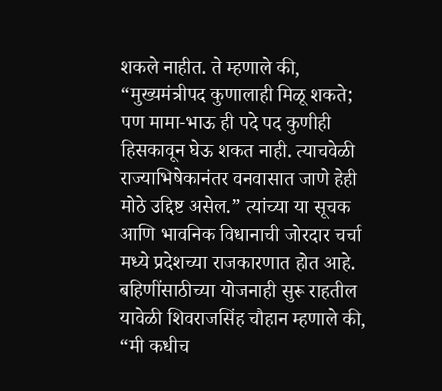शकले नाहीत. ते म्हणाले की, “मुख्यमंत्रीपद कुणालाही मिळू शकते; पण मामा-भाऊ ही पदे पद कुणीही हिसकावून घेऊ शकत नाही. त्याचवेळी राज्याभिषेकानंतर वनवासात जाणे हेही मोठे उद्दिष्ट असेल.” त्‍यांच्‍या या सूचक आणि भावनिक विधानाची जोरदार चर्चा मध्‍ये प्रदेशच्‍या राजकारणात होत आहे.
बहिणींसाठीच्‍या योजनाही सुरू राहतील
यावेळी शिवराजसिंह चौहान म्‍हणाले की, “मी कधीच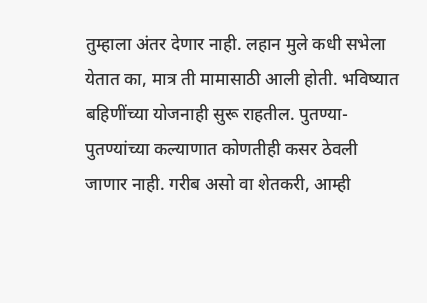तुम्‍हाला अंतर देणार नाही. लहान मुले कधी सभेला येतात का, मात्र ती मामासाठी आली होती. भविष्‍यात बहिणींच्या योजनाही सुरू राहतील. पुतण्या-पुतण्यांच्या कल्याणात कोणतीही कसर ठेवली जाणार नाही. गरीब असो वा शेतकरी, आम्ही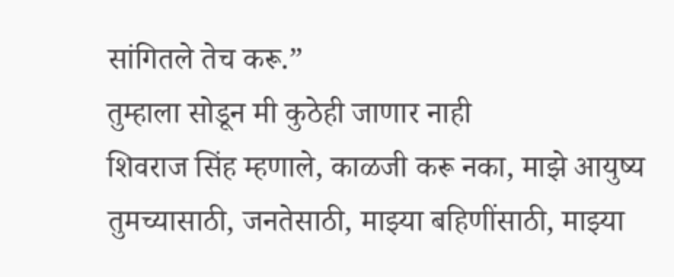सांगितले तेच करू.”
तुम्‍हाला सोडून मी कुठेही जाणार नाही
शिवराज सिंह म्हणाले, काळजी करू नका, माझे आयुष्य तुमच्यासाठी, जनतेसाठी, माझ्या बहिणींसाठी, माझ्या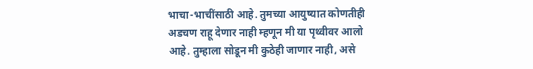भाचा-भाचींसाठी आहे. तुमच्या आयुष्यात कोणतीही अडचण राहू देणार नाही म्हणून मी या पृथ्वीवर आलो आहे. तुम्‍हाला सोडून मी कुठेही जाणार नाही, असे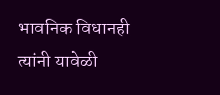भावनिक विधानही त्‍यांनी यावेळी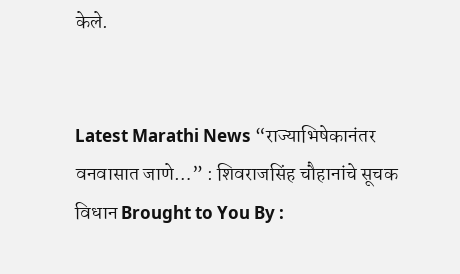केले.


Latest Marathi News “राज्याभिषेकानंतर वनवासात जाणे…” : शिवराजसिंह चौहानांचे सूचक विधान Brought to You By :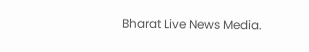Bharat Live News Media.